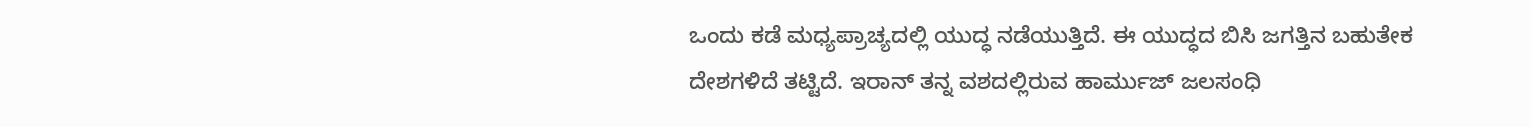ಒಂದು ಕಡೆ ಮಧ್ಯಪ್ರಾಚ್ಯದಲ್ಲಿ ಯುದ್ಧ ನಡೆಯುತ್ತಿದೆ. ಈ ಯುದ್ಧದ ಬಿಸಿ ಜಗತ್ತಿನ ಬಹುತೇಕ ದೇಶಗಳಿದೆ ತಟ್ಟಿದೆ. ಇರಾನ್ ತನ್ನ ವಶದಲ್ಲಿರುವ ಹಾರ್ಮುಜ್ ಜಲಸಂಧಿ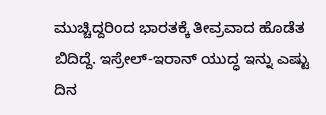ಮುಚ್ಚಿದ್ದರಿಂದ ಭಾರತಕ್ಕೆ ತೀವ್ರವಾದ ಹೊಡೆತ ಬಿದಿದ್ದೆ. ಇಸ್ರೇಲ್-ಇರಾನ್ ಯುದ್ಧ ಇನ್ನು ಎಷ್ಟು ದಿನ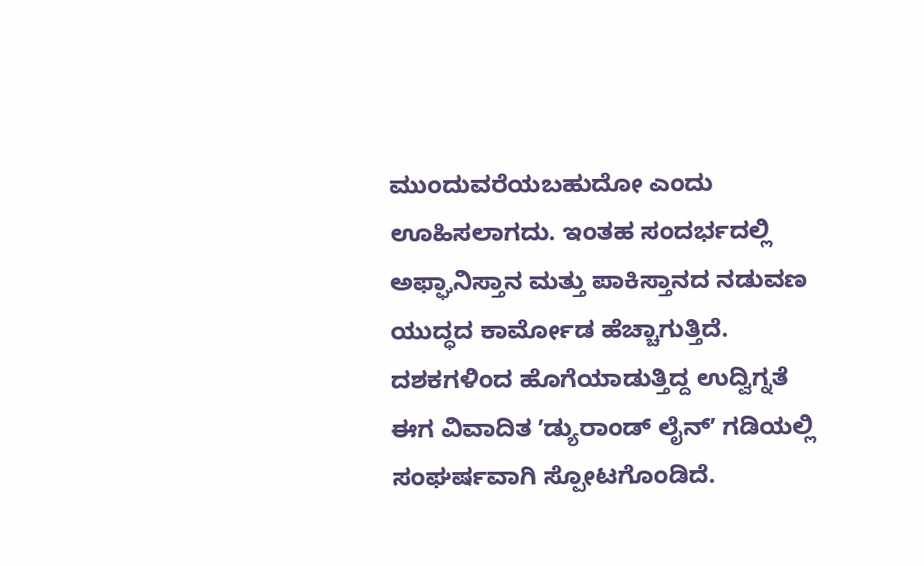ಮುಂದುವರೆಯಬಹುದೋ ಎಂದು ಊಹಿಸಲಾಗದು. ಇಂತಹ ಸಂದರ್ಭದಲ್ಲಿ ಅಫ್ಘಾನಿಸ್ತಾನ ಮತ್ತು ಪಾಕಿಸ್ತಾನದ ನಡುವಣ ಯುದ್ಧದ ಕಾರ್ಮೋಡ ಹೆಚ್ಚಾಗುತ್ತಿದೆ. ದಶಕಗಳಿಂದ ಹೊಗೆಯಾಡುತ್ತಿದ್ದ ಉದ್ವಿಗ್ನತೆ ಈಗ ವಿವಾದಿತ ʼಡ್ಯುರಾಂಡ್ ಲೈನ್ʼ ಗಡಿಯಲ್ಲಿ ಸಂಘರ್ಷವಾಗಿ ಸ್ಪೋಟಗೊಂಡಿದೆ.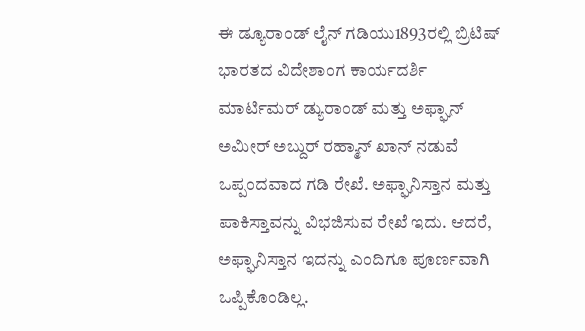ಈ ಡ್ಯೂರಾಂಡ್ ಲೈನ್ ಗಡಿಯು1893ರಲ್ಲಿ ಬ್ರಿಟಿಷ್ ಭಾರತದ ವಿದೇಶಾಂಗ ಕಾರ್ಯದರ್ಶಿ ಮಾರ್ಟಿಮರ್ ಡ್ಯುರಾಂಡ್ ಮತ್ತು ಅಫ್ಘಾನ್ ಅಮೀರ್ ಅಬ್ದುರ್ ರಹ್ಮಾನ್ ಖಾನ್ ನಡುವೆ ಒಪ್ಪಂದವಾದ ಗಡಿ ರೇಖೆ. ಅಫ್ಘಾನಿಸ್ತಾನ ಮತ್ತು ಪಾಕಿಸ್ತಾವನ್ನು ವಿಭಜಿಸುವ ರೇಖೆ ಇದು. ಆದರೆ, ಅಫ್ಘಾನಿಸ್ತಾನ ಇದನ್ನು ಎಂದಿಗೂ ಪೂರ್ಣವಾಗಿ ಒಪ್ಪಿಕೊಂಡಿಲ್ಲ.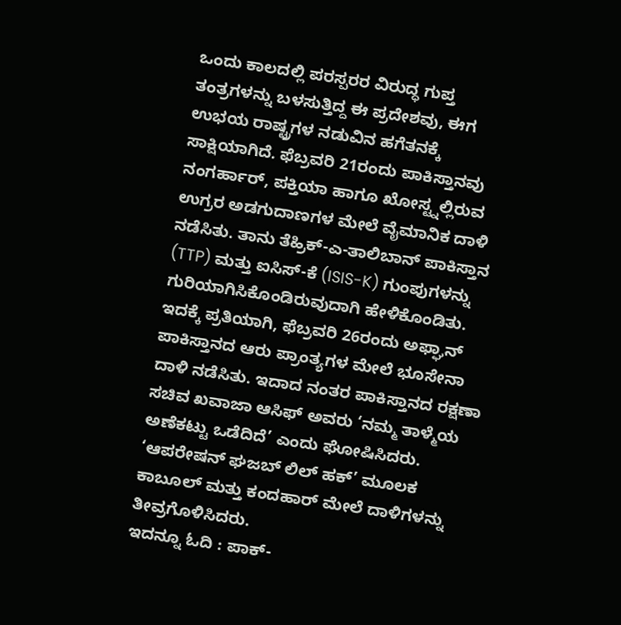ಒಂದು ಕಾಲದಲ್ಲಿ ಪರಸ್ಪರರ ವಿರುದ್ಧ ಗುಪ್ತ ತಂತ್ರಗಳನ್ನು ಬಳಸುತ್ತಿದ್ದ ಈ ಪ್ರದೇಶವು, ಈಗ ಉಭಯ ರಾಷ್ಟ್ರಗಳ ನಡುವಿನ ಹಗೆತನಕ್ಕೆ ಸಾಕ್ಷಿಯಾಗಿದೆ. ಫೆಬ್ರವರಿ 21ರಂದು ಪಾಕಿಸ್ತಾನವು ನಂಗರ್ಹಾರ್, ಪಕ್ತಿಯಾ ಹಾಗೂ ಖೋಸ್ಟ್ನಲ್ಲಿರುವ ಉಗ್ರರ ಅಡಗುದಾಣಗಳ ಮೇಲೆ ವೈಮಾನಿಕ ದಾಳಿ ನಡೆಸಿತು. ತಾನು ತೆಹ್ರಿಕ್-ಎ-ತಾಲಿಬಾನ್ ಪಾಕಿಸ್ತಾನ (TTP) ಮತ್ತು ಐಸಿಸ್-ಕೆ (ISIS-K) ಗುಂಪುಗಳನ್ನು ಗುರಿಯಾಗಿಸಿಕೊಂಡಿರುವುದಾಗಿ ಹೇಳಿಕೊಂಡಿತು. ಇದಕ್ಕೆ ಪ್ರತಿಯಾಗಿ, ಫೆಬ್ರವರಿ 26ರಂದು ಅಫ್ಘಾನ್ ಪಾಕಿಸ್ತಾನದ ಆರು ಪ್ರಾಂತ್ಯಗಳ ಮೇಲೆ ಭೂಸೇನಾ ದಾಳಿ ನಡೆಸಿತು. ಇದಾದ ನಂತರ ಪಾಕಿಸ್ತಾನದ ರಕ್ಷಣಾ ಸಚಿವ ಖವಾಜಾ ಆಸಿಫ್ ಅವರು ‘ನಮ್ಮ ತಾಳ್ಮೆಯ ಅಣೆಕಟ್ಟು ಒಡೆದಿದೆ’ ಎಂದು ಘೋಷಿಸಿದರು. ‘ಆಪರೇಷನ್ ಘಜಬ್ ಲಿಲ್ ಹಕ್’ ಮೂಲಕ ಕಾಬೂಲ್ ಮತ್ತು ಕಂದಹಾರ್ ಮೇಲೆ ದಾಳಿಗಳನ್ನು ತೀವ್ರಗೊಳಿಸಿದರು.
ಇದನ್ನೂ ಓದಿ : ಪಾಕ್-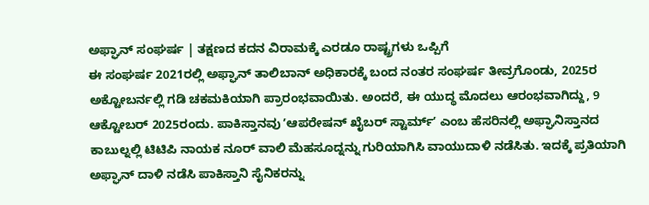ಅಫ್ಘಾನ್ ಸಂಘರ್ಷ | ತಕ್ಷಣದ ಕದನ ವಿರಾಮಕ್ಕೆ ಎರಡೂ ರಾಷ್ಟ್ರಗಳು ಒಪ್ಪಿಗೆ
ಈ ಸಂಘರ್ಷ 2021ರಲ್ಲಿ ಅಫ್ಘಾನ್ ತಾಲಿಬಾನ್ ಅಧಿಕಾರಕ್ಕೆ ಬಂದ ನಂತರ ಸಂಘರ್ಷ ತೀವ್ರಗೊಂಡು, 2025ರ ಅಕ್ಟೋಬರ್ನಲ್ಲಿ ಗಡಿ ಚಕಮಕಿಯಾಗಿ ಪ್ರಾರಂಭವಾಯಿತು. ಅಂದರೆ, ಈ ಯುದ್ಧ ಮೊದಲು ಆರಂಭವಾಗಿದ್ದು, 9 ಆಕ್ಟೋಬರ್ 2025ರಂದು. ಪಾಕಿಸ್ತಾನವು ʼಆಪರೇಷನ್ ಖೈಬರ್ ಸ್ಟಾರ್ಮ್ʼ ಎಂಬ ಹೆಸರಿನಲ್ಲಿ ಅಫ್ಘಾನಿಸ್ತಾನದ ಕಾಬುಲ್ನಲ್ಲಿ ಟಿಟಿಪಿ ನಾಯಕ ನೂರ್ ವಾಲಿ ಮೆಹಸೂದ್ನನ್ನು ಗುರಿಯಾಗಿಸಿ ವಾಯುದಾಳಿ ನಡೆಸಿತು. ಇದಕ್ಕೆ ಪ್ರತಿಯಾಗಿ ಅಫ್ಘಾನ್ ದಾಳಿ ನಡೆಸಿ ಪಾಕಿಸ್ತಾನಿ ಸೈನಿಕರನ್ನು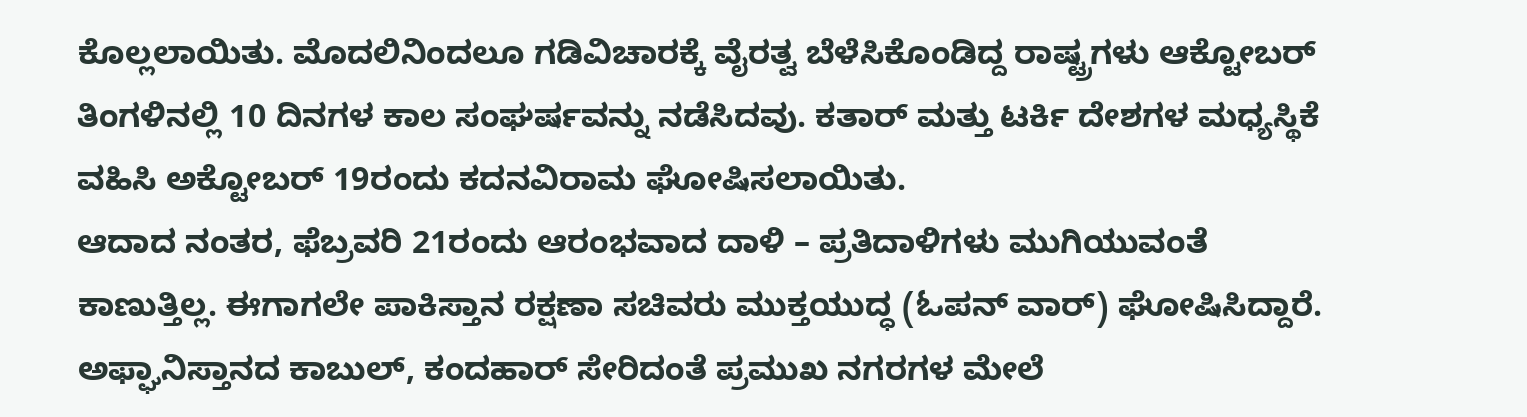ಕೊಲ್ಲಲಾಯಿತು. ಮೊದಲಿನಿಂದಲೂ ಗಡಿವಿಚಾರಕ್ಕೆ ವೈರತ್ವ ಬೆಳೆಸಿಕೊಂಡಿದ್ದ ರಾಷ್ಟ್ರಗಳು ಆಕ್ಟೋಬರ್ ತಿಂಗಳಿನಲ್ಲಿ 10 ದಿನಗಳ ಕಾಲ ಸಂಘರ್ಷವನ್ನು ನಡೆಸಿದವು. ಕತಾರ್ ಮತ್ತು ಟರ್ಕಿ ದೇಶಗಳ ಮಧ್ಯಸ್ಥಿಕೆ ವಹಿಸಿ ಅಕ್ಟೋಬರ್ 19ರಂದು ಕದನವಿರಾಮ ಘೋಷಿಸಲಾಯಿತು.
ಆದಾದ ನಂತರ, ಫೆಬ್ರವರಿ 21ರಂದು ಆರಂಭವಾದ ದಾಳಿ – ಪ್ರತಿದಾಳಿಗಳು ಮುಗಿಯುವಂತೆ ಕಾಣುತ್ತಿಲ್ಲ. ಈಗಾಗಲೇ ಪಾಕಿಸ್ತಾನ ರಕ್ಷಣಾ ಸಚಿವರು ಮುಕ್ತಯುದ್ಧ (ಓಪನ್ ವಾರ್) ಘೋಷಿಸಿದ್ದಾರೆ. ಅಫ್ಘಾನಿಸ್ತಾನದ ಕಾಬುಲ್, ಕಂದಹಾರ್ ಸೇರಿದಂತೆ ಪ್ರಮುಖ ನಗರಗಳ ಮೇಲೆ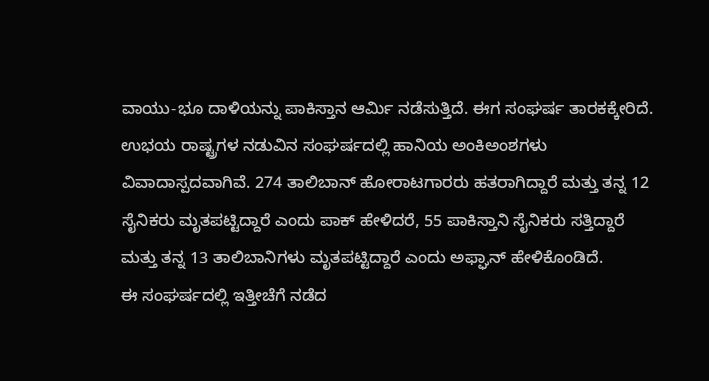ವಾಯು-ಭೂ ದಾಳಿಯನ್ನು ಪಾಕಿಸ್ತಾನ ಆರ್ಮಿ ನಡೆಸುತ್ತಿದೆ. ಈಗ ಸಂಘರ್ಷ ತಾರಕಕ್ಕೇರಿದೆ.
ಉಭಯ ರಾಷ್ಟ್ರಗಳ ನಡುವಿನ ಸಂಘರ್ಷದಲ್ಲಿ ಹಾನಿಯ ಅಂಕಿಅಂಶಗಳು ವಿವಾದಾಸ್ಪದವಾಗಿವೆ. 274 ತಾಲಿಬಾನ್ ಹೋರಾಟಗಾರರು ಹತರಾಗಿದ್ದಾರೆ ಮತ್ತು ತನ್ನ 12 ಸೈನಿಕರು ಮೃತಪಟ್ಟಿದ್ದಾರೆ ಎಂದು ಪಾಕ್ ಹೇಳಿದರೆ, 55 ಪಾಕಿಸ್ತಾನಿ ಸೈನಿಕರು ಸತ್ತಿದ್ದಾರೆ ಮತ್ತು ತನ್ನ 13 ತಾಲಿಬಾನಿಗಳು ಮೃತಪಟ್ಟಿದ್ದಾರೆ ಎಂದು ಅಫ್ಘಾನ್ ಹೇಳಿಕೊಂಡಿದೆ.
ಈ ಸಂಘರ್ಷದಲ್ಲಿ ಇತ್ತೀಚೆಗೆ ನಡೆದ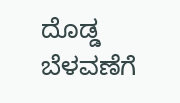ದೊಡ್ಡ ಬೆಳವಣೆಗೆ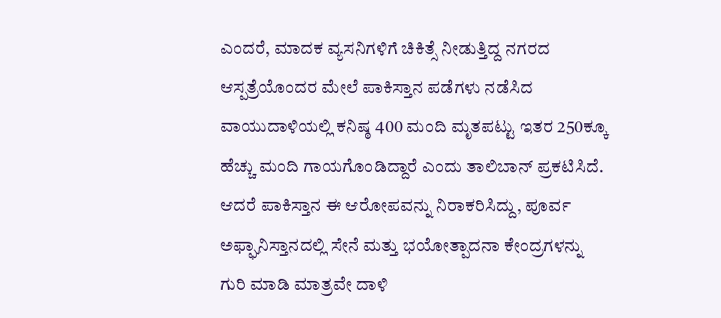ಎಂದರೆ, ಮಾದಕ ವ್ಯಸನಿಗಳಿಗೆ ಚಿಕಿತ್ಸೆ ನೀಡುತ್ತಿದ್ದ ನಗರದ ಆಸ್ಪತ್ರೆಯೊಂದರ ಮೇಲೆ ಪಾಕಿಸ್ತಾನ ಪಡೆಗಳು ನಡೆಸಿದ ವಾಯುದಾಳಿಯಲ್ಲಿ ಕನಿಷ್ಠ 400 ಮಂದಿ ಮೃತಪಟ್ಟು ಇತರ 250ಕ್ಕೂ ಹೆಚ್ಚು ಮಂದಿ ಗಾಯಗೊಂಡಿದ್ದಾರೆ ಎಂದು ತಾಲಿಬಾನ್ ಪ್ರಕಟಿಸಿದೆ. ಆದರೆ ಪಾಕಿಸ್ತಾನ ಈ ಆರೋಪವನ್ನು ನಿರಾಕರಿಸಿದ್ದು, ಪೂರ್ವ ಅಫ್ಘಾನಿಸ್ತಾನದಲ್ಲಿ ಸೇನೆ ಮತ್ತು ಭಯೋತ್ಪಾದನಾ ಕೇಂದ್ರಗಳನ್ನು ಗುರಿ ಮಾಡಿ ಮಾತ್ರವೇ ದಾಳಿ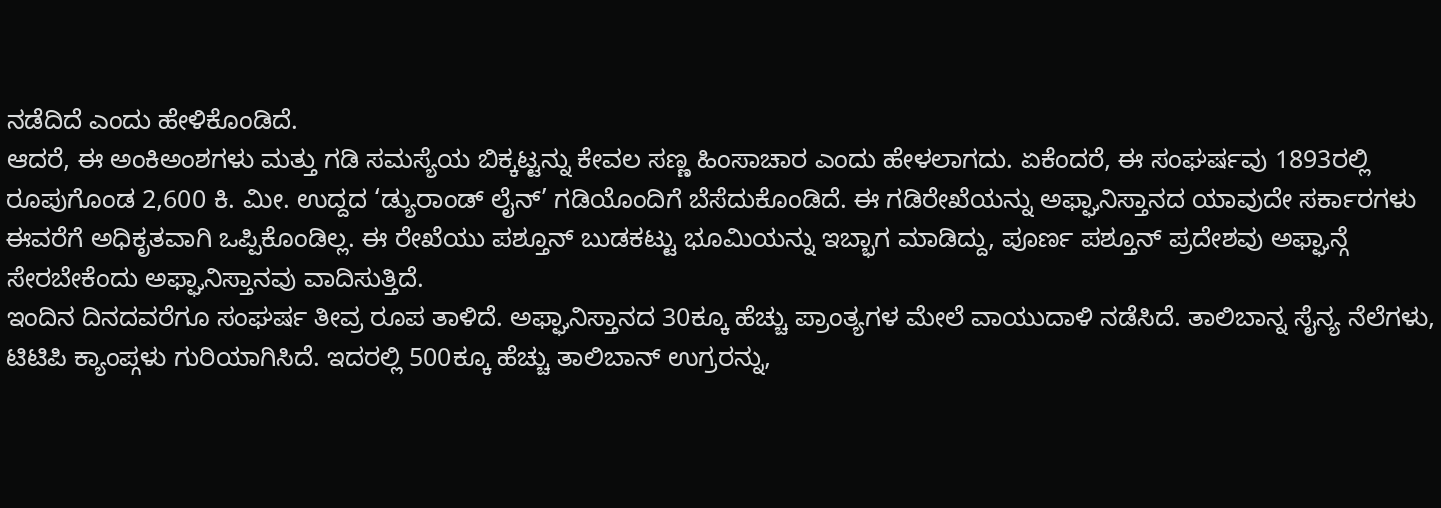ನಡೆದಿದೆ ಎಂದು ಹೇಳಿಕೊಂಡಿದೆ.
ಆದರೆ, ಈ ಅಂಕಿಅಂಶಗಳು ಮತ್ತು ಗಡಿ ಸಮಸ್ಯೆಯ ಬಿಕ್ಕಟ್ಟನ್ನು ಕೇವಲ ಸಣ್ಣ ಹಿಂಸಾಚಾರ ಎಂದು ಹೇಳಲಾಗದು. ಏಕೆಂದರೆ, ಈ ಸಂಘರ್ಷವು 1893ರಲ್ಲಿ ರೂಪುಗೊಂಡ 2,600 ಕಿ. ಮೀ. ಉದ್ದದ ‘ಡ್ಯುರಾಂಡ್ ಲೈನ್’ ಗಡಿಯೊಂದಿಗೆ ಬೆಸೆದುಕೊಂಡಿದೆ. ಈ ಗಡಿರೇಖೆಯನ್ನು ಅಫ್ಘಾನಿಸ್ತಾನದ ಯಾವುದೇ ಸರ್ಕಾರಗಳು ಈವರೆಗೆ ಅಧಿಕೃತವಾಗಿ ಒಪ್ಪಿಕೊಂಡಿಲ್ಲ. ಈ ರೇಖೆಯು ಪಶ್ತೂನ್ ಬುಡಕಟ್ಟು ಭೂಮಿಯನ್ನು ಇಬ್ಭಾಗ ಮಾಡಿದ್ದು, ಪೂರ್ಣ ಪಶ್ತೂನ್ ಪ್ರದೇಶವು ಅಫ್ಘಾನ್ಗೆ ಸೇರಬೇಕೆಂದು ಅಫ್ಘಾನಿಸ್ತಾನವು ವಾದಿಸುತ್ತಿದೆ.
ಇಂದಿನ ದಿನದವರೆಗೂ ಸಂಘರ್ಷ ತೀವ್ರ ರೂಪ ತಾಳಿದೆ. ಅಫ್ಘಾನಿಸ್ತಾನದ 30ಕ್ಕೂ ಹೆಚ್ಚು ಪ್ರಾಂತ್ಯಗಳ ಮೇಲೆ ವಾಯುದಾಳಿ ನಡೆಸಿದೆ. ತಾಲಿಬಾನ್ನ ಸೈನ್ಯ ನೆಲೆಗಳು, ಟಿಟಿಪಿ ಕ್ಯಾಂಪ್ಗಳು ಗುರಿಯಾಗಿಸಿದೆ. ಇದರಲ್ಲಿ 500ಕ್ಕೂ ಹೆಚ್ಚು ತಾಲಿಬಾನ್ ಉಗ್ರರನ್ನು,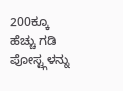200ಕ್ಕೂ ಹೆಚ್ಚು ಗಡಿ ಪೋಸ್ಟ್ಗಳನ್ನು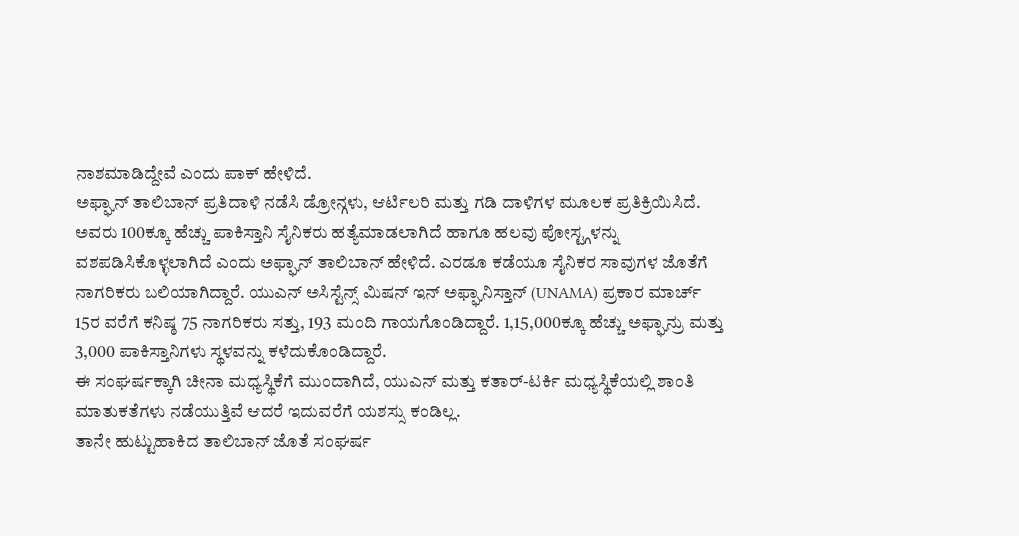ನಾಶಮಾಡಿದ್ದೇವೆ ಎಂದು ಪಾಕ್ ಹೇಳಿದೆ.
ಅಫ್ಘಾನ್ ತಾಲಿಬಾನ್ ಪ್ರತಿದಾಳಿ ನಡೆಸಿ ಡ್ರೋನ್ಗಳು, ಆರ್ಟಿಲರಿ ಮತ್ತು ಗಡಿ ದಾಳಿಗಳ ಮೂಲಕ ಪ್ರತಿಕ್ರಿಯಿಸಿದೆ. ಅವರು 100ಕ್ಕೂ ಹೆಚ್ಚು ಪಾಕಿಸ್ತಾನಿ ಸೈನಿಕರು ಹತ್ಯೆಮಾಡಲಾಗಿದೆ ಹಾಗೂ ಹಲವು ಪೋಸ್ಟ್ಗಳನ್ನು ವಶಪಡಿಸಿಕೊಳ್ಳಲಾಗಿದೆ ಎಂದು ಅಫ್ಘಾನ್ ತಾಲಿಬಾನ್ ಹೇಳಿದೆ. ಎರಡೂ ಕಡೆಯೂ ಸೈನಿಕರ ಸಾವುಗಳ ಜೊತೆಗೆ ನಾಗರಿಕರು ಬಲಿಯಾಗಿದ್ದಾರೆ. ಯುಎನ್ ಅಸಿಸ್ಟೆನ್ಸ್ ಮಿಷನ್ ಇನ್ ಅಫ್ಘಾನಿಸ್ತಾನ್ (UNAMA) ಪ್ರಕಾರ ಮಾರ್ಚ್ 15ರ ವರೆಗೆ ಕನಿಷ್ಠ 75 ನಾಗರಿಕರು ಸತ್ತು, 193 ಮಂದಿ ಗಾಯಗೊಂಡಿದ್ದಾರೆ. 1,15,000ಕ್ಕೂ ಹೆಚ್ಚು ಅಫ್ಘಾನ್ರು ಮತ್ತು 3,000 ಪಾಕಿಸ್ತಾನಿಗಳು ಸ್ಥಳವನ್ನು ಕಳೆದುಕೊಂಡಿದ್ದಾರೆ.
ಈ ಸಂಘರ್ಷಕ್ಕಾಗಿ ಚೀನಾ ಮಧ್ಯಸ್ಥಿಕೆಗೆ ಮುಂದಾಗಿದೆ, ಯುಎನ್ ಮತ್ತು ಕತಾರ್-ಟರ್ಕಿ ಮಧ್ಯಸ್ಥಿಕೆಯಲ್ಲಿ ಶಾಂತಿ ಮಾತುಕತೆಗಳು ನಡೆಯುತ್ತಿವೆ ಆದರೆ ಇದುವರೆಗೆ ಯಶಸ್ಸು ಕಂಡಿಲ್ಲ.
ತಾನೇ ಹುಟ್ಟುಹಾಕಿದ ತಾಲಿಬಾನ್ ಜೊತೆ ಸಂಘರ್ಷ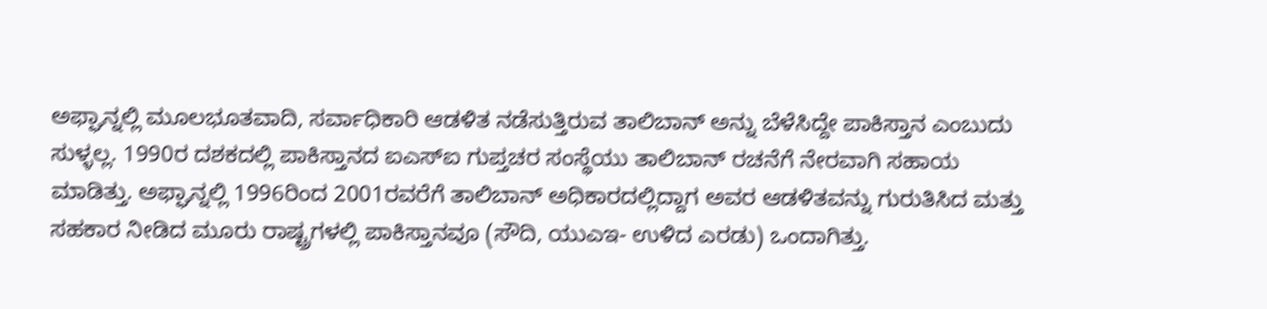ಅಫ್ಘಾನ್ನಲ್ಲಿ ಮೂಲಭೂತವಾದಿ, ಸರ್ವಾಧಿಕಾರಿ ಆಡಳಿತ ನಡೆಸುತ್ತಿರುವ ತಾಲಿಬಾನ್ ಅನ್ನು ಬೆಳೆಸಿದ್ದೇ ಪಾಕಿಸ್ತಾನ ಎಂಬುದು ಸುಳ್ಳಲ್ಲ. 1990ರ ದಶಕದಲ್ಲಿ ಪಾಕಿಸ್ತಾನದ ಐಎಸ್ಐ ಗುಪ್ತಚರ ಸಂಸ್ಥೆಯು ತಾಲಿಬಾನ್ ರಚನೆಗೆ ನೇರವಾಗಿ ಸಹಾಯ ಮಾಡಿತ್ತು. ಅಫ್ಘಾನ್ನಲ್ಲಿ 1996ರಿಂದ 2001ರವರೆಗೆ ತಾಲಿಬಾನ್ ಅಧಿಕಾರದಲ್ಲಿದ್ದಾಗ ಅವರ ಆಡಳಿತವನ್ನು ಗುರುತಿಸಿದ ಮತ್ತು ಸಹಕಾರ ನೀಡಿದ ಮೂರು ರಾಷ್ಟ್ರಗಳಲ್ಲಿ ಪಾಕಿಸ್ತಾನವೂ (ಸೌದಿ, ಯುಎಇ- ಉಳಿದ ಎರಡು) ಒಂದಾಗಿತ್ತು.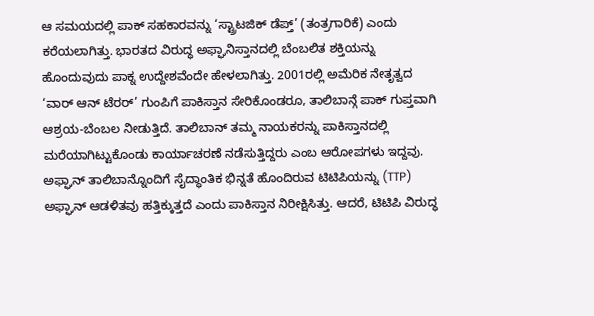ಆ ಸಮಯದಲ್ಲಿ ಪಾಕ್ ಸಹಕಾರವನ್ನು ‘ಸ್ಟ್ರಾಟಜಿಕ್ ಡೆಪ್ತ್’ (ತಂತ್ರಗಾರಿಕೆ) ಎಂದು ಕರೆಯಲಾಗಿತ್ತು. ಭಾರತದ ವಿರುದ್ಧ ಅಫ್ಘಾನಿಸ್ತಾನದಲ್ಲಿ ಬೆಂಬಲಿತ ಶಕ್ತಿಯನ್ನು ಹೊಂದುವುದು ಪಾಕ್ನ ಉದ್ದೇಶವೆಂದೇ ಹೇಳಲಾಗಿತ್ತು. 2001ರಲ್ಲಿ ಅಮೆರಿಕ ನೇತೃತ್ವದ ‘ವಾರ್ ಆನ್ ಟೆರರ್’ ಗುಂಪಿಗೆ ಪಾಕಿಸ್ತಾನ ಸೇರಿಕೊಂಡರೂ, ತಾಲಿಬಾನ್ಗೆ ಪಾಕ್ ಗುಪ್ತವಾಗಿ ಆಶ್ರಯ-ಬೆಂಬಲ ನೀಡುತ್ತಿದೆ. ತಾಲಿಬಾನ್ ತಮ್ಮ ನಾಯಕರನ್ನು ಪಾಕಿಸ್ತಾನದಲ್ಲಿ ಮರೆಯಾಗಿಟ್ಟುಕೊಂಡು ಕಾರ್ಯಾಚರಣೆ ನಡೆಸುತ್ತಿದ್ದರು ಎಂಬ ಆರೋಪಗಳು ಇದ್ದವು.
ಅಫ್ಘಾನ್ ತಾಲಿಬಾನ್ನೊಂದಿಗೆ ಸೈದ್ಧಾಂತಿಕ ಭಿನ್ನತೆ ಹೊಂದಿರುವ ಟಿಟಿಪಿಯನ್ನು (TTP) ಅಫ್ಘಾನ್ ಆಡಳಿತವು ಹತ್ತಿಕ್ಕುತ್ತದೆ ಎಂದು ಪಾಕಿಸ್ತಾನ ನಿರೀಕ್ಷಿಸಿತ್ತು. ಆದರೆ, ಟಿಟಿಪಿ ವಿರುದ್ಧ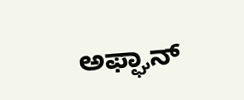ಅಫ್ಘಾನ್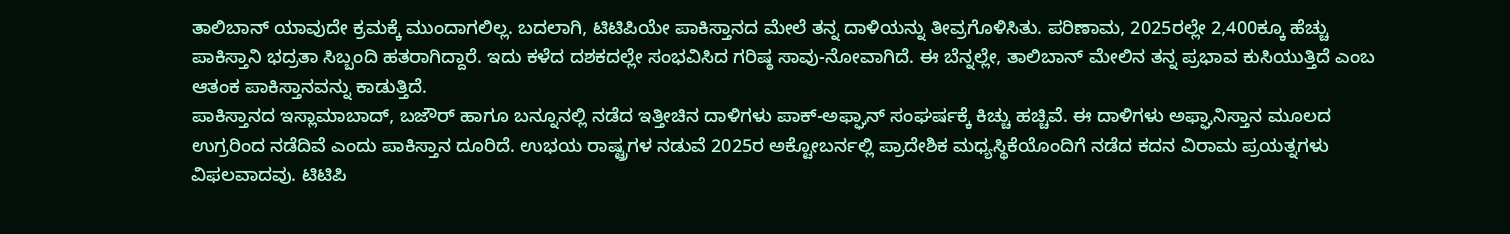ತಾಲಿಬಾನ್ ಯಾವುದೇ ಕ್ರಮಕ್ಕೆ ಮುಂದಾಗಲಿಲ್ಲ. ಬದಲಾಗಿ, ಟಿಟಿಪಿಯೇ ಪಾಕಿಸ್ತಾನದ ಮೇಲೆ ತನ್ನ ದಾಳಿಯನ್ನು ತೀವ್ರಗೊಳಿಸಿತು. ಪರಿಣಾಮ, 2025ರಲ್ಲೇ 2,400ಕ್ಕೂ ಹೆಚ್ಚು ಪಾಕಿಸ್ತಾನಿ ಭದ್ರತಾ ಸಿಬ್ಬಂದಿ ಹತರಾಗಿದ್ದಾರೆ. ಇದು ಕಳೆದ ದಶಕದಲ್ಲೇ ಸಂಭವಿಸಿದ ಗರಿಷ್ಠ ಸಾವು-ನೋವಾಗಿದೆ. ಈ ಬೆನ್ನಲ್ಲೇ, ತಾಲಿಬಾನ್ ಮೇಲಿನ ತನ್ನ ಪ್ರಭಾವ ಕುಸಿಯುತ್ತಿದೆ ಎಂಬ ಆತಂಕ ಪಾಕಿಸ್ತಾನವನ್ನು ಕಾಡುತ್ತಿದೆ.
ಪಾಕಿಸ್ತಾನದ ಇಸ್ಲಾಮಾಬಾದ್, ಬಜೌರ್ ಹಾಗೂ ಬನ್ನೂನಲ್ಲಿ ನಡೆದ ಇತ್ತೀಚಿನ ದಾಳಿಗಳು ಪಾಕ್-ಅಫ್ಘಾನ್ ಸಂಘರ್ಷಕ್ಕೆ ಕಿಚ್ಚು ಹಚ್ಚಿವೆ. ಈ ದಾಳಿಗಳು ಅಫ್ಘಾನಿಸ್ತಾನ ಮೂಲದ ಉಗ್ರರಿಂದ ನಡೆದಿವೆ ಎಂದು ಪಾಕಿಸ್ತಾನ ದೂರಿದೆ. ಉಭಯ ರಾಷ್ಟ್ರಗಳ ನಡುವೆ 2025ರ ಅಕ್ಟೋಬರ್ನಲ್ಲಿ ಪ್ರಾದೇಶಿಕ ಮಧ್ಯಸ್ಥಿಕೆಯೊಂದಿಗೆ ನಡೆದ ಕದನ ವಿರಾಮ ಪ್ರಯತ್ನಗಳು ವಿಫಲವಾದವು. ಟಿಟಿಪಿ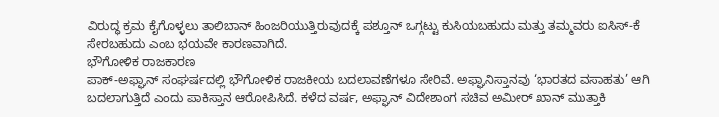ವಿರುದ್ಧ ಕ್ರಮ ಕೈಗೊಳ್ಳಲು ತಾಲಿಬಾನ್ ಹಿಂಜರಿಯುತ್ತಿರುವುದಕ್ಕೆ ಪಶ್ತೂನ್ ಒಗ್ಗಟ್ಟು ಕುಸಿಯಬಹುದು ಮತ್ತು ತಮ್ಮವರು ಐಸಿಸ್-ಕೆ ಸೇರಬಹುದು ಎಂಬ ಭಯವೇ ಕಾರಣವಾಗಿದೆ.
ಭೌಗೋಳಿಕ ರಾಜಕಾರಣ
ಪಾಕ್-ಅಫ್ಘಾನ್ ಸಂಘರ್ಷದಲ್ಲಿ ಭೌಗೋಳಿಕ ರಾಜಕೀಯ ಬದಲಾವಣೆಗಳೂ ಸೇರಿವೆ. ಅಫ್ಘಾನಿಸ್ತಾನವು ‘ಭಾರತದ ವಸಾಹತು’ ಆಗಿ ಬದಲಾಗುತ್ತಿದೆ ಎಂದು ಪಾಕಿಸ್ತಾನ ಆರೋಪಿಸಿದೆ. ಕಳೆದ ವರ್ಷ, ಅಫ್ಘಾನ್ ವಿದೇಶಾಂಗ ಸಚಿವ ಅಮೀರ್ ಖಾನ್ ಮುತ್ತಾಕಿ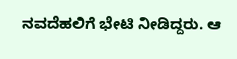ನವದೆಹಲಿಗೆ ಭೇಟಿ ನೀಡಿದ್ದರು. ಆ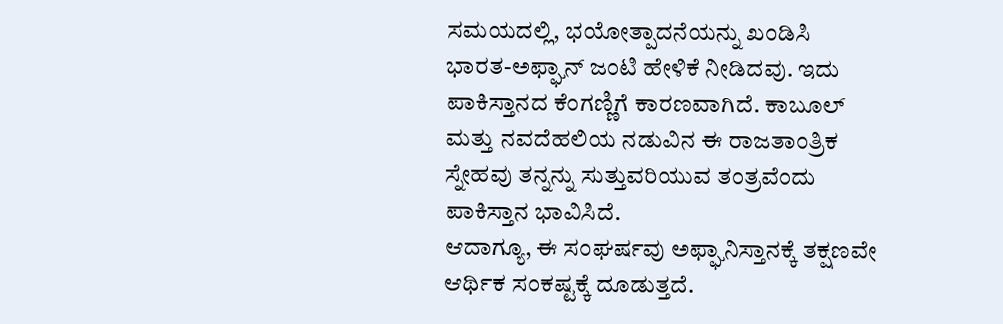ಸಮಯದಲ್ಲಿ, ಭಯೋತ್ಪಾದನೆಯನ್ನು ಖಂಡಿಸಿ ಭಾರತ-ಅಫ್ಘಾನ್ ಜಂಟಿ ಹೇಳಿಕೆ ನೀಡಿದವು. ಇದು ಪಾಕಿಸ್ತಾನದ ಕೆಂಗಣ್ಣಿಗೆ ಕಾರಣವಾಗಿದೆ. ಕಾಬೂಲ್ ಮತ್ತು ನವದೆಹಲಿಯ ನಡುವಿನ ಈ ರಾಜತಾಂತ್ರಿಕ ಸ್ನೇಹವು ತನ್ನನ್ನು ಸುತ್ತುವರಿಯುವ ತಂತ್ರವೆಂದು ಪಾಕಿಸ್ತಾನ ಭಾವಿಸಿದೆ.
ಆದಾಗ್ಯೂ, ಈ ಸಂಘರ್ಷವು ಅಫ್ಘಾನಿಸ್ತಾನಕ್ಕೆ ತಕ್ಷಣವೇ ಆರ್ಥಿಕ ಸಂಕಷ್ಟಕ್ಕೆ ದೂಡುತ್ತದೆ.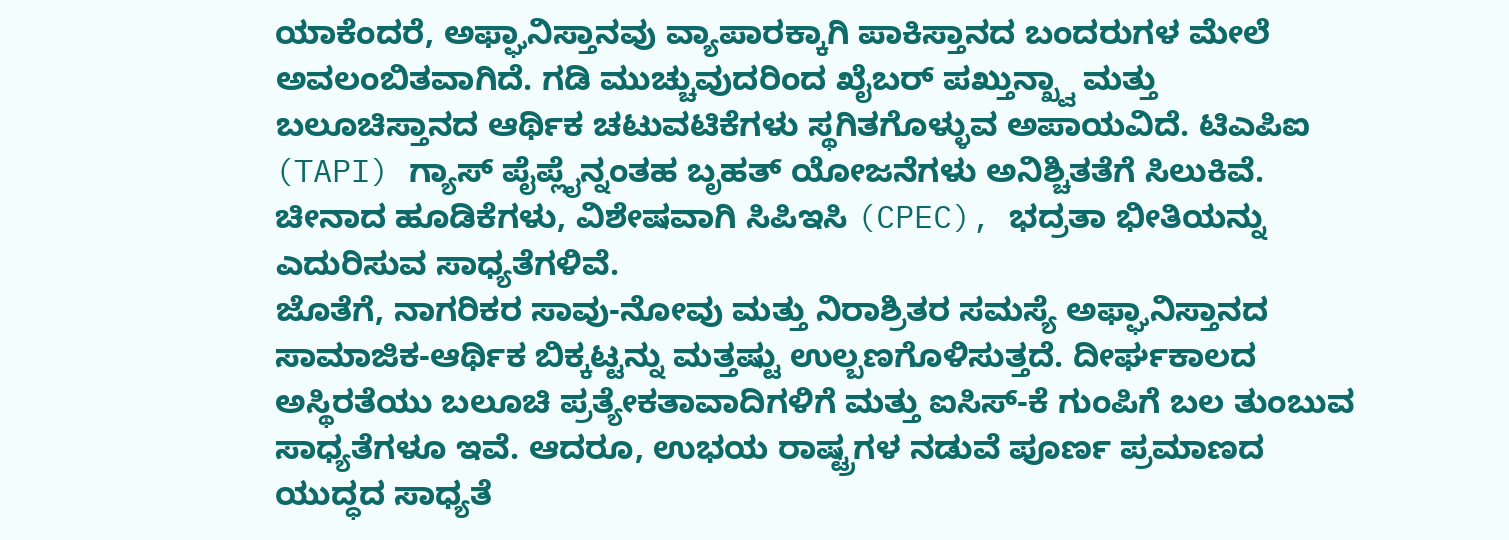ಯಾಕೆಂದರೆ, ಅಫ್ಘಾನಿಸ್ತಾನವು ವ್ಯಾಪಾರಕ್ಕಾಗಿ ಪಾಕಿಸ್ತಾನದ ಬಂದರುಗಳ ಮೇಲೆ ಅವಲಂಬಿತವಾಗಿದೆ. ಗಡಿ ಮುಚ್ಚುವುದರಿಂದ ಖೈಬರ್ ಪಖ್ತುನ್ಖ್ವಾ ಮತ್ತು ಬಲೂಚಿಸ್ತಾನದ ಆರ್ಥಿಕ ಚಟುವಟಿಕೆಗಳು ಸ್ಥಗಿತಗೊಳ್ಳುವ ಅಪಾಯವಿದೆ. ಟಿಎಪಿಐ (TAPI) ಗ್ಯಾಸ್ ಪೈಪ್ಲೈನ್ನಂತಹ ಬೃಹತ್ ಯೋಜನೆಗಳು ಅನಿಶ್ಚಿತತೆಗೆ ಸಿಲುಕಿವೆ. ಚೀನಾದ ಹೂಡಿಕೆಗಳು, ವಿಶೇಷವಾಗಿ ಸಿಪಿಇಸಿ (CPEC), ಭದ್ರತಾ ಭೀತಿಯನ್ನು ಎದುರಿಸುವ ಸಾಧ್ಯತೆಗಳಿವೆ.
ಜೊತೆಗೆ, ನಾಗರಿಕರ ಸಾವು-ನೋವು ಮತ್ತು ನಿರಾಶ್ರಿತರ ಸಮಸ್ಯೆ ಅಫ್ಘಾನಿಸ್ತಾನದ ಸಾಮಾಜಿಕ-ಆರ್ಥಿಕ ಬಿಕ್ಕಟ್ಟನ್ನು ಮತ್ತಷ್ಟು ಉಲ್ಬಣಗೊಳಿಸುತ್ತದೆ. ದೀರ್ಘಕಾಲದ ಅಸ್ಥಿರತೆಯು ಬಲೂಚಿ ಪ್ರತ್ಯೇಕತಾವಾದಿಗಳಿಗೆ ಮತ್ತು ಐಸಿಸ್-ಕೆ ಗುಂಪಿಗೆ ಬಲ ತುಂಬುವ ಸಾಧ್ಯತೆಗಳೂ ಇವೆ. ಆದರೂ, ಉಭಯ ರಾಷ್ಟ್ರಗಳ ನಡುವೆ ಪೂರ್ಣ ಪ್ರಮಾಣದ ಯುದ್ಧದ ಸಾಧ್ಯತೆ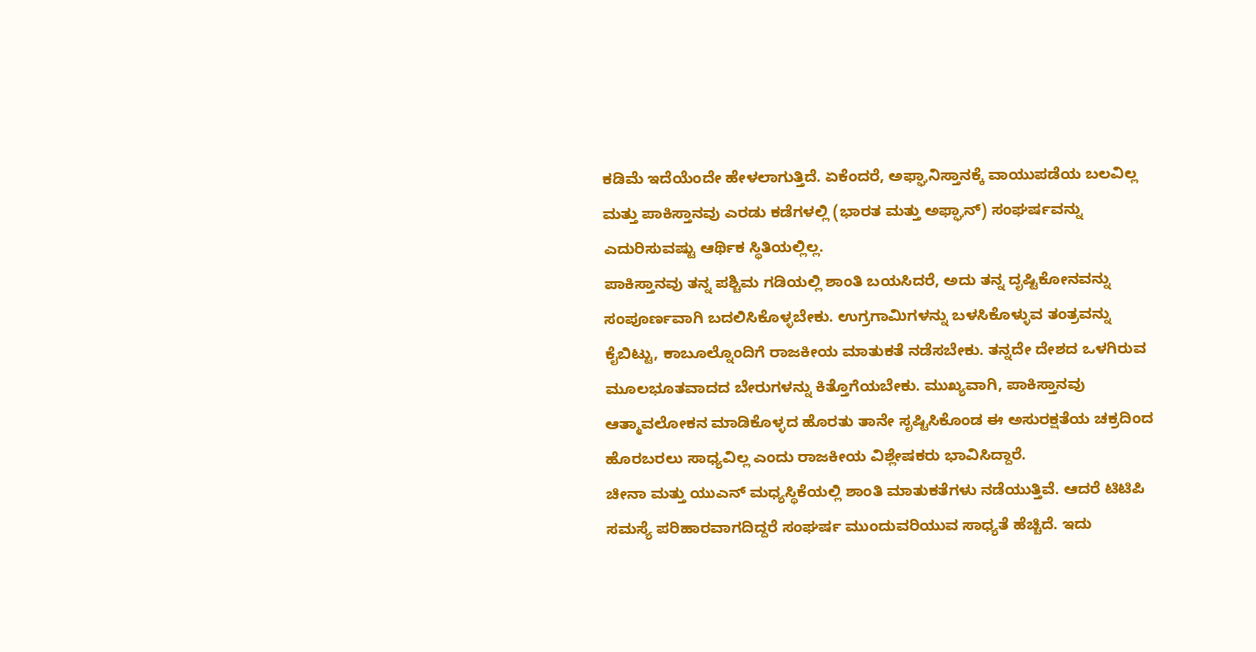ಕಡಿಮೆ ಇದೆಯೆಂದೇ ಹೇಳಲಾಗುತ್ತಿದೆ. ಏಕೆಂದರೆ, ಅಫ್ಘಾನಿಸ್ತಾನಕ್ಕೆ ವಾಯುಪಡೆಯ ಬಲವಿಲ್ಲ ಮತ್ತು ಪಾಕಿಸ್ತಾನವು ಎರಡು ಕಡೆಗಳಲ್ಲಿ (ಭಾರತ ಮತ್ತು ಅಫ್ಘಾನ್) ಸಂಘರ್ಷವನ್ನು ಎದುರಿಸುವಷ್ಟು ಆರ್ಥಿಕ ಸ್ಥಿತಿಯಲ್ಲಿಲ್ಲ.
ಪಾಕಿಸ್ತಾನವು ತನ್ನ ಪಶ್ಚಿಮ ಗಡಿಯಲ್ಲಿ ಶಾಂತಿ ಬಯಸಿದರೆ, ಅದು ತನ್ನ ದೃಷ್ಟಿಕೋನವನ್ನು ಸಂಪೂರ್ಣವಾಗಿ ಬದಲಿಸಿಕೊಳ್ಳಬೇಕು. ಉಗ್ರಗಾಮಿಗಳನ್ನು ಬಳಸಿಕೊಳ್ಳುವ ತಂತ್ರವನ್ನು ಕೈಬಿಟ್ಟು, ಕಾಬೂಲ್ನೊಂದಿಗೆ ರಾಜಕೀಯ ಮಾತುಕತೆ ನಡೆಸಬೇಕು. ತನ್ನದೇ ದೇಶದ ಒಳಗಿರುವ ಮೂಲಭೂತವಾದದ ಬೇರುಗಳನ್ನು ಕಿತ್ತೊಗೆಯಬೇಕು. ಮುಖ್ಯವಾಗಿ, ಪಾಕಿಸ್ತಾನವು ಆತ್ಮಾವಲೋಕನ ಮಾಡಿಕೊಳ್ಳದ ಹೊರತು ತಾನೇ ಸೃಷ್ಟಿಸಿಕೊಂಡ ಈ ಅಸುರಕ್ಷತೆಯ ಚಕ್ರದಿಂದ ಹೊರಬರಲು ಸಾಧ್ಯವಿಲ್ಲ ಎಂದು ರಾಜಕೀಯ ವಿಶ್ಲೇಷಕರು ಭಾವಿಸಿದ್ದಾರೆ.
ಚೀನಾ ಮತ್ತು ಯುಎನ್ ಮಧ್ಯಸ್ಥಿಕೆಯಲ್ಲಿ ಶಾಂತಿ ಮಾತುಕತೆಗಳು ನಡೆಯುತ್ತಿವೆ. ಆದರೆ ಟಿಟಿಪಿ ಸಮಸ್ಯೆ ಪರಿಹಾರವಾಗದಿದ್ದರೆ ಸಂಘರ್ಷ ಮುಂದುವರಿಯುವ ಸಾಧ್ಯತೆ ಹೆಚ್ಚಿದೆ. ಇದು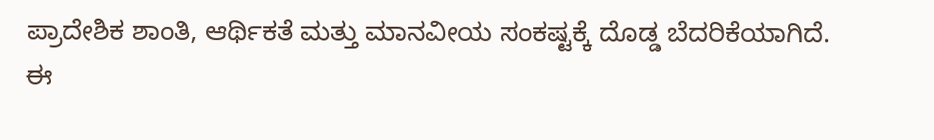ಪ್ರಾದೇಶಿಕ ಶಾಂತಿ, ಆರ್ಥಿಕತೆ ಮತ್ತು ಮಾನವೀಯ ಸಂಕಷ್ಟಕ್ಕೆ ದೊಡ್ಡ ಬೆದರಿಕೆಯಾಗಿದೆ.
ಈ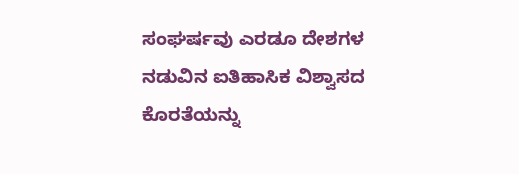ಸಂಘರ್ಷವು ಎರಡೂ ದೇಶಗಳ ನಡುವಿನ ಐತಿಹಾಸಿಕ ವಿಶ್ವಾಸದ ಕೊರತೆಯನ್ನು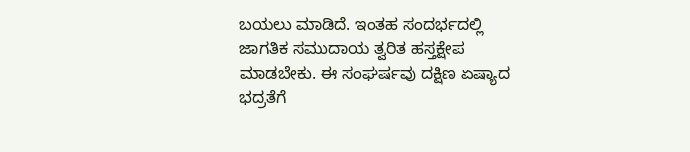ಬಯಲು ಮಾಡಿದೆ. ಇಂತಹ ಸಂದರ್ಭದಲ್ಲಿ ಜಾಗತಿಕ ಸಮುದಾಯ ತ್ವರಿತ ಹಸ್ತಕ್ಷೇಪ ಮಾಡಬೇಕು. ಈ ಸಂಘರ್ಷವು ದಕ್ಷಿಣ ಏಷ್ಯಾದ ಭದ್ರತೆಗೆ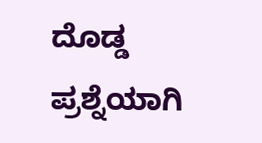ದೊಡ್ಡ ಪ್ರಶ್ನೆಯಾಗಿ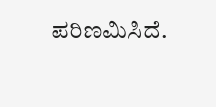ಪರಿಣಮಿಸಿದೆ.